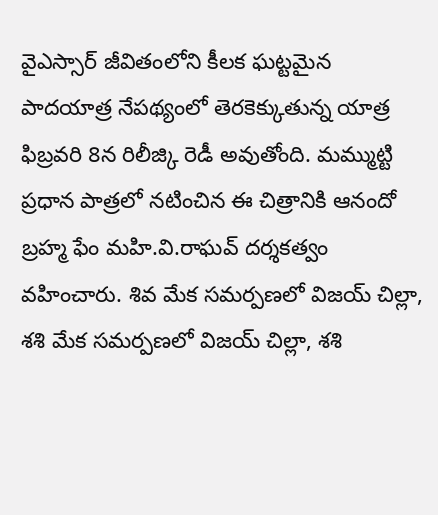వైఎస్సార్ జీవితంలోని కీలక ఘట్టమైన పాదయాత్ర నేపథ్యంలో తెరకెక్కుతున్న యాత్ర ఫిబ్రవరి 8న రిలీజ్కి రెడీ అవుతోంది. మమ్ముట్టి ప్రధాన పాత్రలో నటించిన ఈ చిత్రానికి ఆనందో బ్రహ్మ ఫేం మహి.వి.రాఘవ్ దర్శకత్వం వహించారు. శివ మేక సమర్పణలో విజయ్ చిల్లా, శశి మేక సమర్పణలో విజయ్ చిల్లా, శశి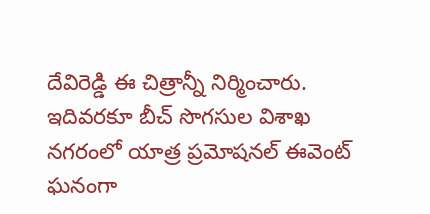దేవిరెడ్డి ఈ చిత్రాన్నీ నిర్మించారు. ఇదివరకూ బీచ్ సొగసుల విశాఖ నగరంలో యాత్ర ప్రమోషనల్ ఈవెంట్ ఘనంగా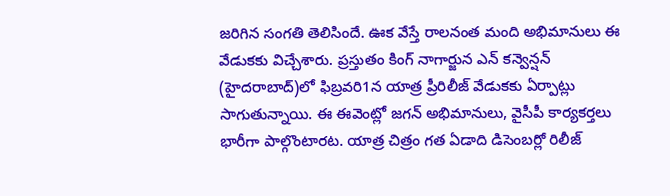జరిగిన సంగతి తెలిసిందే. ఊక వేస్తే రాలనంత మంది అభిమానులు ఈ వేడుకకు విచ్చేశారు. ప్రస్తుతం కింగ్ నాగార్జున ఎన్ కన్వెన్షన్
(హైదరాబాద్)లో ఫిబ్రవరి1న యాత్ర ప్రీరిలీజ్ వేడుకకు ఏర్పాట్లు సాగుతున్నాయి. ఈ ఈవెంట్లో జగన్ అభిమానులు, వైసీపీ కార్యకర్తలు భారీగా పాల్గొంటారట. యాత్ర చిత్రం గత ఏడాది డిసెంబర్లో రిలీజ్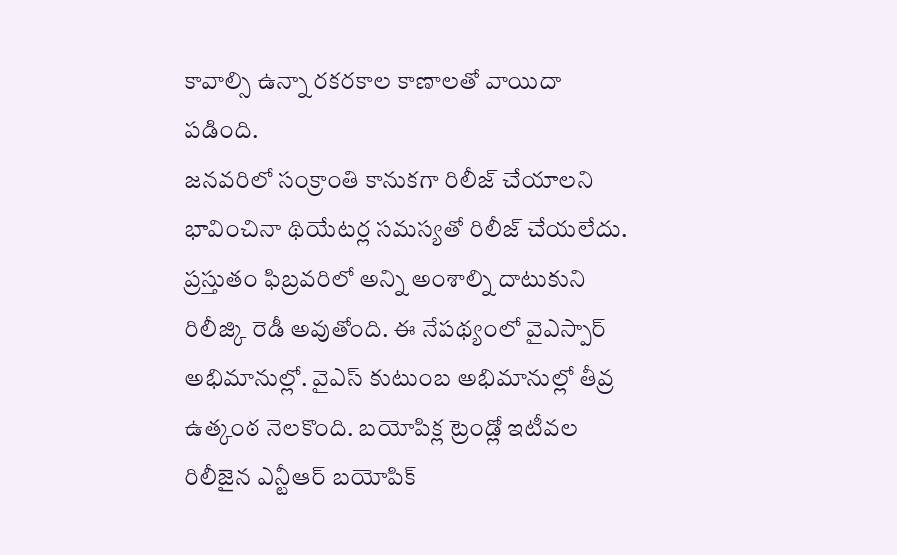కావాల్సి ఉన్నా రకరకాల కాణాలతో వాయిదా పడింది.
జనవరిలో సంక్రాంతి కానుకగా రిలీజ్ చేయాలని భావించినా థియేటర్ల సమస్యతో రిలీజ్ చేయలేదు. ప్రస్తుతం ఫిబ్రవరిలో అన్ని అంశాల్ని దాటుకుని రిలీజ్కి రెడీ అవుతోంది. ఈ నేపథ్యంలో వైఎస్పార్ అభిమానుల్లో. వైఎస్ కుటుంబ అభిమానుల్లో తీవ్ర ఉత్కంఠ నెలకొంది. బయోపిక్ల ట్రెండ్లో ఇటీవల రిలీజైన ఎన్టీఆర్ బయోపిక్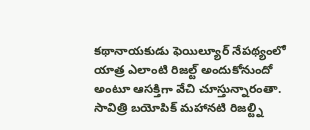కథానాయకుడు ఫెయిల్యూర్ నేపథ్యంలో యాత్ర ఎలాంటి రిజల్ట్ అందుకోనుందో అంటూ ఆసక్తిగా వేచి చూస్తున్నారంతా. సావిత్రి బయోపిక్ మహానటి రిజల్ట్ని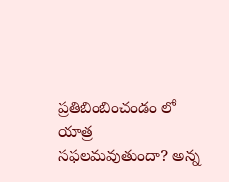ప్రతిబింబించండం లో యాత్ర సఫలమవుతుందా? అన్న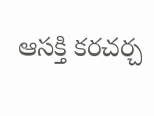ఆసక్తి కరచర్చ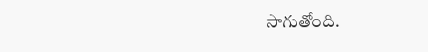సాగుతోంది.